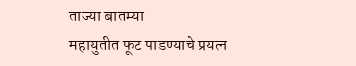ताज्या बातम्या
महायुतीत फूट पाडण्याचे प्रयत्न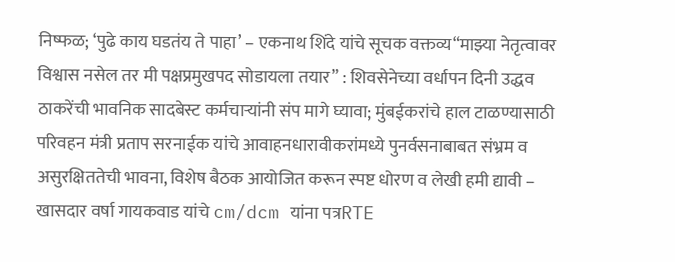निष्फळ; ‘पुढे काय घडतंय ते पाहा’ – एकनाथ शिंदे यांचे सूचक वक्तव्य“माझ्या नेतृत्वावर विश्वास नसेल तर मी पक्षप्रमुखपद सोडायला तयार” : शिवसेनेच्या वर्धापन दिनी उद्धव ठाकरेंची भावनिक सादबेस्ट कर्मचाऱ्यांनी संप मागे घ्यावा; मुंबईकरांचे हाल टाळण्यासाठी परिवहन मंत्री प्रताप सरनाईक यांचे आवाहनधारावीकरांमध्ये पुनर्वसनाबाबत संभ्रम व असुरक्षिततेची भावना, विशेष बैठक आयोजित करून स्पष्ट धोरण व लेखी हमी द्यावी – खासदार वर्षा गायकवाड यांचे cm/dcm यांना पत्रRTE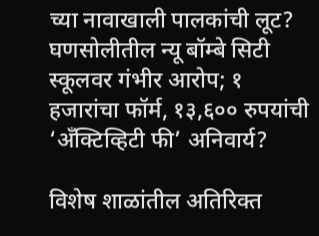च्या नावाखाली पालकांची लूट? घणसोलीतील न्यू बॉम्बे सिटी स्कूलवर गंभीर आरोप; १ हजारांचा फॉर्म, १३,६०० रुपयांची ‘अँक्टिव्हिटी फी’ अनिवार्य?

विशेष शाळांतील अतिरिक्त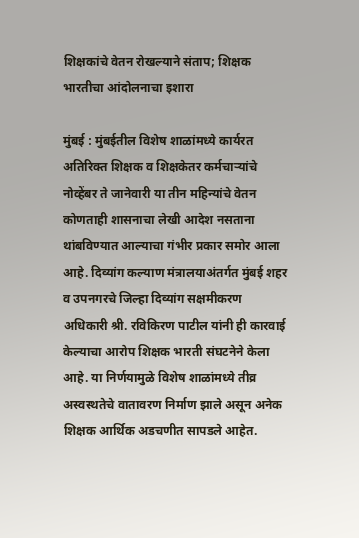शिक्षकांचे वेतन रोखल्याने संताप; शिक्षक भारतीचा आंदोलनाचा इशारा

मुंबई : मुंबईतील विशेष शाळांमध्ये कार्यरत अतिरिक्त शिक्षक व शिक्षकेतर कर्मचाऱ्यांचे नोव्हेंबर ते जानेवारी या तीन महिन्यांचे वेतन कोणताही शासनाचा लेखी आदेश नसताना थांबविण्यात आल्याचा गंभीर प्रकार समोर आला आहे. दिव्यांग कल्याण मंत्रालयाअंतर्गत मुंबई शहर व उपनगरचे जिल्हा दिव्यांग सक्षमीकरण अधिकारी श्री. रविकिरण पाटील यांनी ही कारवाई केल्याचा आरोप शिक्षक भारती संघटनेने केला आहे. या निर्णयामुळे विशेष शाळांमध्ये तीव्र अस्वस्थतेचे वातावरण निर्माण झाले असून अनेक शिक्षक आर्थिक अडचणीत सापडले आहेत.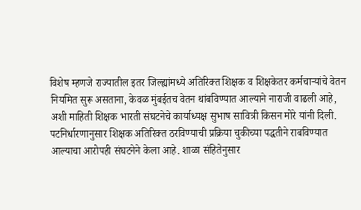विशेष म्हणजे राज्यातील इतर जिल्ह्यांमध्ये अतिरिक्त शिक्षक व शिक्षकेतर कर्मचाऱ्यांचे वेतन नियमित सुरू असताना, केवळ मुंबईतच वेतन थांबविण्यात आल्याने नाराजी वाढली आहे, अशी माहिती शिक्षक भारती संघटनेचे कार्याध्यक्ष सुभाष सावित्री किसन मोरे यांनी दिली.
पटनिर्धारणानुसार शिक्षक अतिरिक्त ठरविण्याची प्रक्रिया चुकीच्या पद्धतीने राबविण्यात आल्याचा आरोपही संघटनेने केला आहे. शाळा संहितेनुसार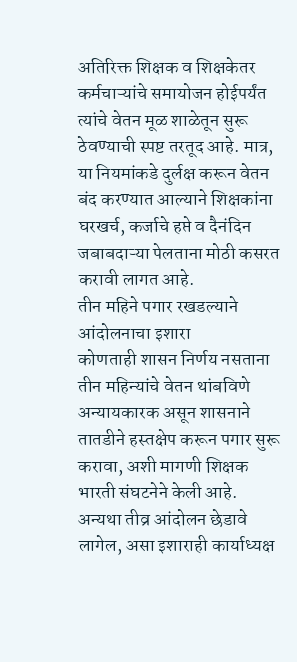अतिरिक्त शिक्षक व शिक्षकेतर कर्मचाऱ्यांचे समायोजन होईपर्यंत त्यांचे वेतन मूळ शाळेतून सुरू ठेवण्याची स्पष्ट तरतूद आहे. मात्र, या नियमांकडे दुर्लक्ष करून वेतन बंद करण्यात आल्याने शिक्षकांना घरखर्च, कर्जाचे हप्ते व दैनंदिन जबाबदाऱ्या पेलताना मोठी कसरत करावी लागत आहे.
तीन महिने पगार रखडल्याने आंदोलनाचा इशारा
कोणताही शासन निर्णय नसताना तीन महिन्यांचे वेतन थांबविणे अन्यायकारक असून शासनाने तातडीने हस्तक्षेप करून पगार सुरू करावा, अशी मागणी शिक्षक भारती संघटनेने केली आहे. अन्यथा तीव्र आंदोलन छेडावे लागेल, असा इशाराही कार्याध्यक्ष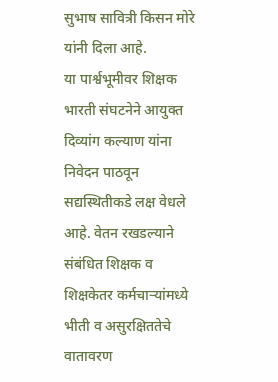सुभाष सावित्री किसन मोरे यांनी दिला आहे.
या पार्श्वभूमीवर शिक्षक भारती संघटनेने आयुक्त दिव्यांग कल्याण यांना निवेदन पाठवून सद्यस्थितीकडे लक्ष वेधले आहे. वेतन रखडल्याने संबंधित शिक्षक व शिक्षकेतर कर्मचाऱ्यांमध्ये भीती व असुरक्षिततेचे वातावरण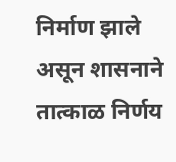निर्माण झाले असून शासनाने तात्काळ निर्णय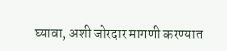घ्यावा, अशी जोरदार मागणी करण्यात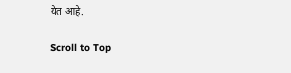येत आहे.

Scroll to Top